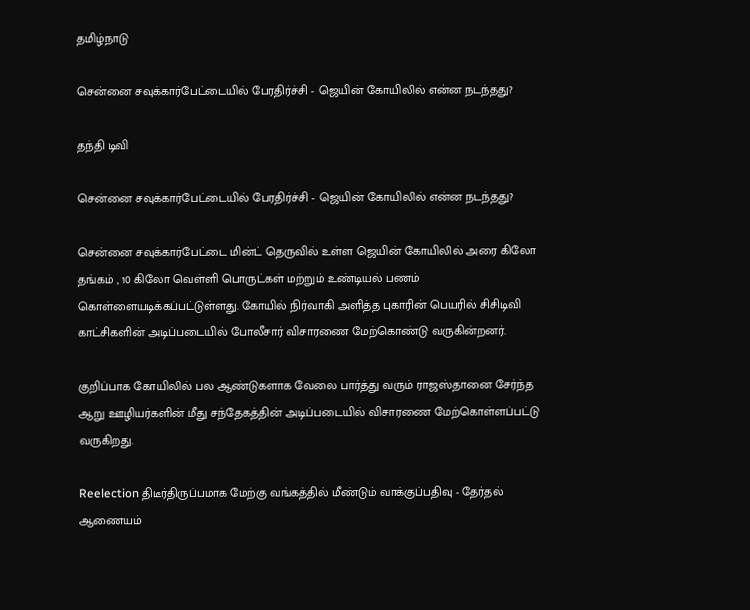தமிழ்நாடு

சென்னை சவுக்கார்பேட்டையில் பேரதிர்ச்சி - ஜெயின் கோயிலில் என்ன நடந்தது?

தந்தி டிவி

சென்னை சவுக்கார்பேட்டையில் பேரதிர்ச்சி - ஜெயின் கோயிலில் என்ன நடந்தது?

சென்னை சவுக்கார்பேட்டை மின்ட் தெருவில் உள்ள ஜெயின் கோயிலில் அரை கிலோ தங்கம் , 10 கிலோ வெள்ளி பொருட்கள் மற்றும் உண்டியல் பணம் கொள்ளையடிக்கப்பட்டுள்ளது. கோயில் நிர்வாகி அளித்த புகாரின் பெயரில் சிசிடிவி காட்சிகளின் அடிப்படையில் போலீசார் விசாரணை மேற்கொண்டு வருகின்றனர்.

குறிப்பாக கோயிலில் பல ஆண்டுகளாக வேலை பார்த்து வரும் ராஜஸ்தானை சேர்ந்த ஆறு ஊழியர்களின் மீது சந்தேகத்தின் அடிப்படையில் விசாரணை மேற்கொள்ளப்பட்டு வருகிறது.

Reelection திடீர்திருப்பமாக மேற்கு வங்கத்தில் மீண்டும் வாக்குப்பதிவு - தேர்தல் ஆணையம்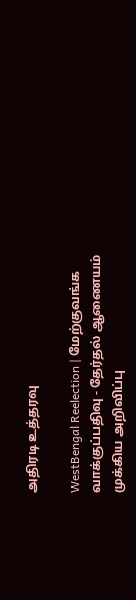அதிரடி உத்தரவு

WestBengal Reelection | மேற்குவங்க வாக்குப்பதிவு - தேர்தல் ஆணையம் முக்கிய அறிவிப்பு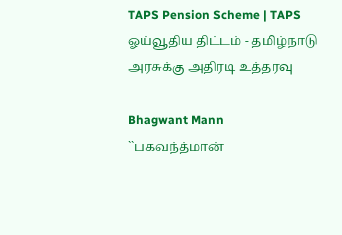TAPS Pension Scheme | TAPS ஓய்வூதிய திட்டம் - தமிழ்நாடு அரசுக்கு அதிரடி உத்தரவு

Bhagwant Mann ``பகவந்த்மான்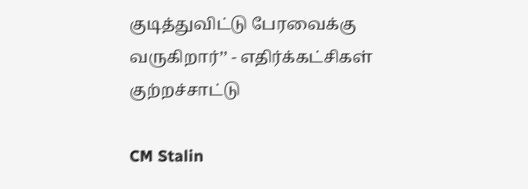குடித்துவிட்டு பேரவைக்கு வருகிறார்’’ - எதிர்க்கட்சிகள் குற்றச்சாட்டு

CM Stalin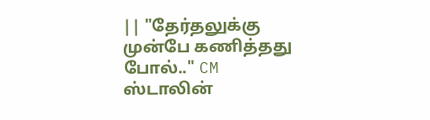|| "தேர்தலுக்கு முன்பே கணித்தது போல்.." CM ஸ்டாலின்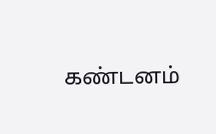கண்டனம்